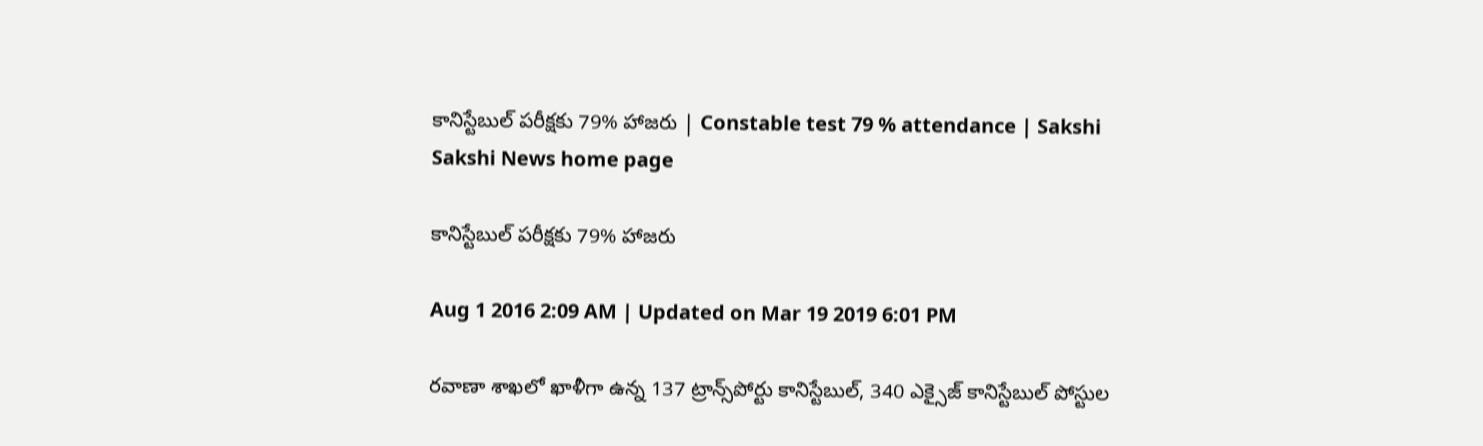కానిస్టేబుల్ పరీక్షకు 79% హాజరు | Constable test 79 % attendance | Sakshi
Sakshi News home page

కానిస్టేబుల్ పరీక్షకు 79% హాజరు

Aug 1 2016 2:09 AM | Updated on Mar 19 2019 6:01 PM

రవాణా శాఖలో ఖాళీగా ఉన్న 137 ట్రాన్స్‌పోర్టు కానిస్టేబుల్, 340 ఎక్సైజ్ కానిస్టేబుల్ పోస్టుల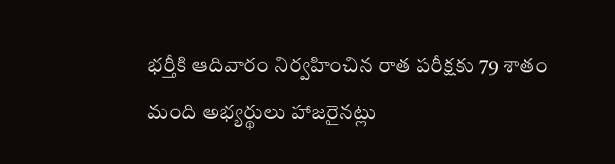భర్తీకి ఆదివారం నిర్వహించిన రాత పరీక్షకు 79 శాతం మంది అభ్యర్థులు హాజరైనట్లు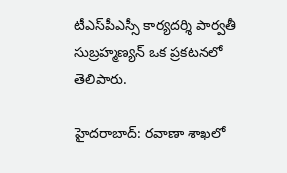టీఎస్‌పీఎస్సీ కార్యదర్శి పార్వతీ సుబ్రహ్మణ్యన్ ఒక ప్రకటనలో తెలిపారు.

హైదరాబాద్: రవాణా శాఖలో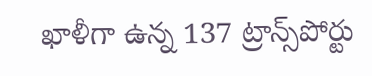ఖాళీగా ఉన్న 137 ట్రాన్స్‌పోర్టు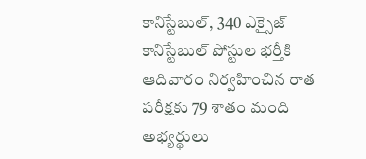కానిస్టేబుల్, 340 ఎక్సైజ్ కానిస్టేబుల్ పోస్టుల భర్తీకి ఆదివారం నిర్వహించిన రాత పరీక్షకు 79 శాతం మంది అభ్యర్థులు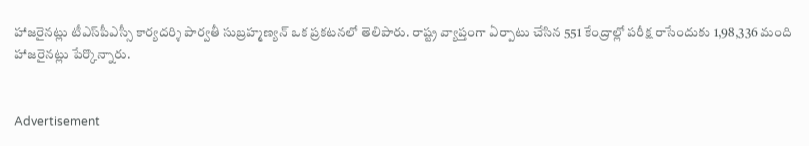హాజరైనట్లు టీఎస్‌పీఎస్సీ కార్యదర్శి పార్వతీ సుబ్రహ్మణ్యన్ ఒక ప్రకటనలో తెలిపారు. రాష్ట్ర వ్యాప్తంగా ఏర్పాటు చేసిన 551 కేంద్రాల్లో పరీక్ష రాసేందుకు 1,98,336 మంది హాజరైనట్లు పేర్కొన్నారు.


Advertisement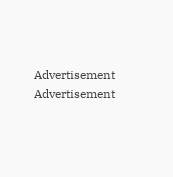Advertisement
Advertisement